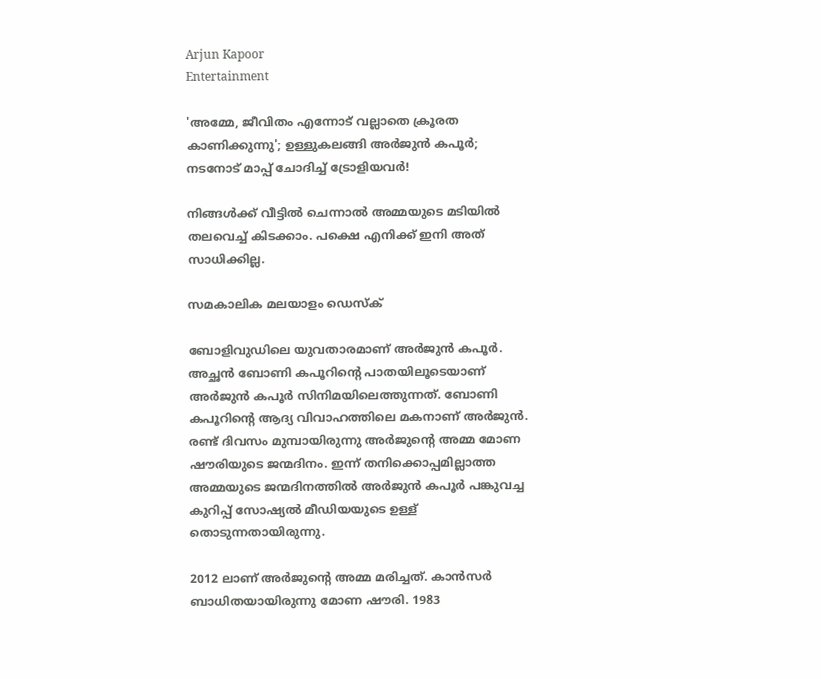Arjun Kapoor
Entertainment

'അമ്മേ, ജീവിതം എന്നോട് വല്ലാതെ ക്രൂരത കാണിക്കുന്നു'; ഉള്ളുകലങ്ങി അര്‍ജുന്‍ കപൂര്‍; നടനോട് മാപ്പ് ചോദിച്ച് ട്രോളിയവർ!

നിങ്ങള്‍ക്ക് വീട്ടില്‍ ചെന്നാല്‍ അമ്മയുടെ മടിയില്‍ തലവെച്ച് കിടക്കാം. പക്ഷെ എനിക്ക് ഇനി അത് സാധിക്കില്ല.

സമകാലിക മലയാളം ഡെസ്ക്

ബോളിവുഡിലെ യുവതാരമാണ് അര്‍ജുന്‍ കപൂര്‍. അച്ഛന്‍ ബോണി കപൂറിന്റെ പാതയിലൂടെയാണ് അര്‍ജുന്‍ കപൂര്‍ സിനിമയിലെത്തുന്നത്. ബോണി കപൂറിന്റെ ആദ്യ വിവാഹത്തിലെ മകനാണ് അര്‍ജുന്‍. രണ്ട് ദിവസം മുമ്പായിരുന്നു അര്‍ജുന്റെ അമ്മ മോണ ഷൗരിയുടെ ജന്മദിനം. ഇന്ന് തനിക്കൊപ്പമില്ലാത്ത അമ്മയുടെ ജന്മദിനത്തില്‍ അര്‍ജുന്‍ കപൂര്‍ പങ്കുവച്ച കുറിപ്പ് സോഷ്യല്‍ മീഡിയയുടെ ഉള്ള് തൊടുന്നതായിരുന്നു.

2012 ലാണ് അര്‍ജുന്റെ അമ്മ മരിച്ചത്. കാന്‍സര്‍ ബാധിതയായിരുന്നു മോണ ഷൗരി. 1983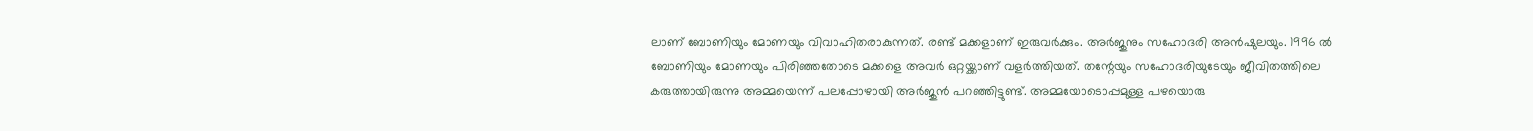ലാണ് ബോണിയും മോണയും വിവാഹിതരാകുന്നത്. രണ്ട് മക്കളാണ് ഇരുവര്‍ക്കും. അര്‍ജുനും സഹോദരി അന്‍ഷുലയും. 1996 ല്‍ ബോണിയും മോണയും പിരിഞ്ഞതോടെ മക്കളെ അവര്‍ ഒറ്റയ്ക്കാണ് വളര്‍ത്തിയത്. തന്റേയും സഹോദരിയുടേയും ജീവിതത്തിലെ കരുത്തായിരുന്നു അമ്മയെന്ന് പലപ്പോഴായി അര്‍ജുന്‍ പറഞ്ഞിട്ടുണ്ട്. അമ്മയോടൊപ്പമുള്ള പഴയൊരു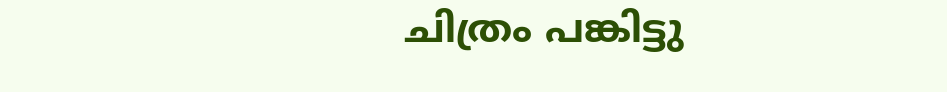ചിത്രം പങ്കിട്ടു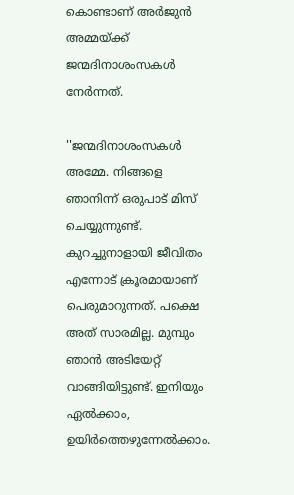കൊണ്ടാണ് അര്‍ജുന്‍ അമ്മയ്ക്ക് ജന്മദിനാശംസകള്‍ നേര്‍ന്നത്.

''ജന്മദിനാശംസകള്‍ അമ്മേ. നിങ്ങളെ ഞാനിന്ന് ഒരുപാട് മിസ് ചെയ്യുന്നുണ്ട്. കുറച്ചുനാളായി ജീവിതം എന്നോട് ക്രൂരമായാണ് പെരുമാറുന്നത്. പക്ഷെ അത് സാരമില്ല. മുമ്പും ഞാന്‍ അടിയേറ്റ് വാങ്ങിയിട്ടുണ്ട്. ഇനിയും ഏല്‍ക്കാം, ഉയിര്‍ത്തെഴുന്നേല്‍ക്കാം.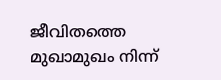ജീവിതത്തെ മുഖാമുഖം നിന്ന്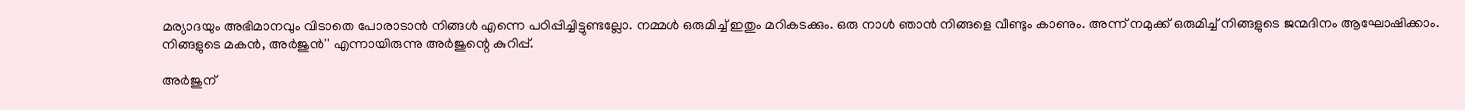മര്യാദയും അഭിമാനവും വിടാതെ പോരാടാന്‍ നിങ്ങള്‍ എന്നെ പഠിപ്പിച്ചിട്ടുണ്ടല്ലോ. നമ്മള്‍ ഒരുമിച്ച് ഇതും മറികടക്കും. ഒരു നാള്‍ ഞാന്‍ നിങ്ങളെ വീണ്ടും കാണും. അന്ന് നമുക്ക് ഒരുമിച്ച് നിങ്ങളുടെ ജന്മദിനം ആഘോഷിക്കാം. നിങ്ങളുടെ മകന്‍, അര്‍ജുന്‍'' എന്നായിരുന്നു അര്‍ജുന്റെ കുറിപ്പ്.

അര്‍ജുന്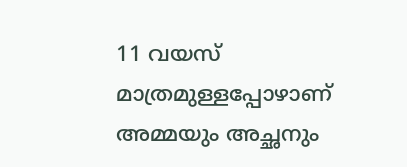11 വയസ് മാത്രമുള്ളപ്പോഴാണ് അമ്മയും അച്ഛനും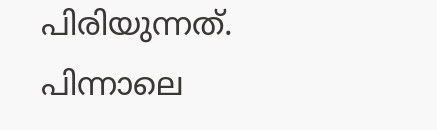പിരിയുന്നത്. പിന്നാലെ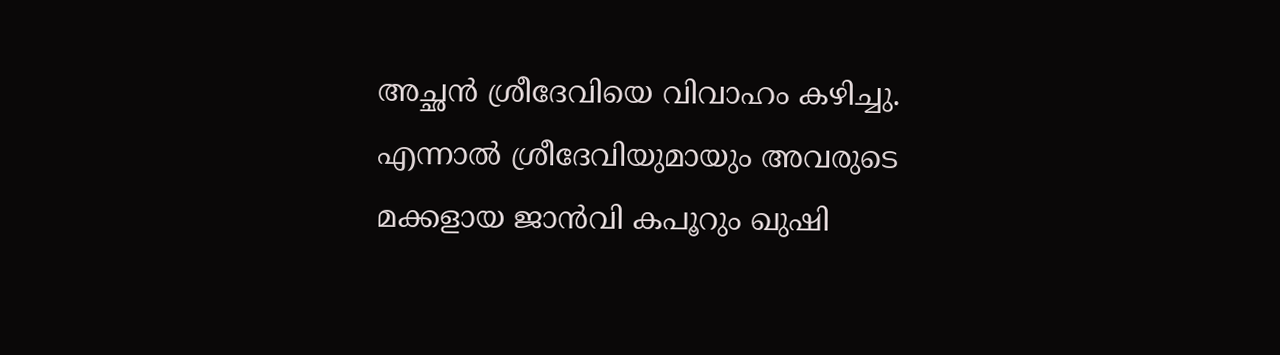അച്ഛന്‍ ശ്രീദേവിയെ വിവാഹം കഴിച്ചു. എന്നാല്‍ ശ്രീദേവിയുമായും അവരുടെ മക്കളായ ജാന്‍വി കപൂറും ഖുഷി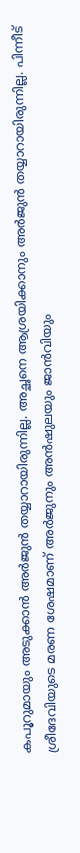കപൂറുമായും അടുക്കാന്‍ അര്‍ജുന്‍ തയ്യാറായിരുന്നില്ല. അച്ഛനെ ആശ്രയിക്കാനും അര്‍ജുന്‍ തയ്യാറായിരുന്നില്ല. പിന്നീട് ശ്രീദേവിയുടെ മരണ ശേഷമാണ് അര്‍ജുനും അന്‍ഷുലയും ജാന്‍വിയും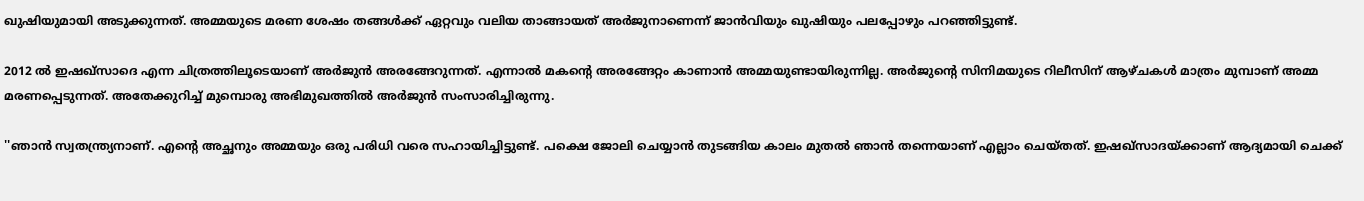ഖുഷിയുമായി അടുക്കുന്നത്. അമ്മയുടെ മരണ ശേഷം തങ്ങള്‍ക്ക് ഏറ്റവും വലിയ താങ്ങായത് അര്‍ജുനാണെന്ന് ജാന്‍വിയും ഖുഷിയും പലപ്പോഴും പറഞ്ഞിട്ടുണ്ട്.

2012 ല്‍ ഇഷഖ്‌സാദെ എന്ന ചിത്രത്തിലൂടെയാണ് അര്‍ജുന്‍ അരങ്ങേറുന്നത്. എന്നാല്‍ മകന്റെ അരങ്ങേറ്റം കാണാന്‍ അമ്മയുണ്ടായിരുന്നില്ല. അര്‍ജുന്റെ സിനിമയുടെ റിലീസിന് ആഴ്ചകള്‍ മാത്രം മുമ്പാണ് അമ്മ മരണപ്പെടുന്നത്. അതേക്കുറിച്ച് മുമ്പൊരു അഭിമുഖത്തില്‍ അര്‍ജുന്‍ സംസാരിച്ചിരുന്നു.

''ഞാന്‍ സ്വതന്ത്ര്യനാണ്. എന്റെ അച്ഛനും അമ്മയും ഒരു പരിധി വരെ സഹായിച്ചിട്ടുണ്ട്. പക്ഷെ ജോലി ചെയ്യാന്‍ തുടങ്ങിയ കാലം മുതല്‍ ഞാന്‍ തന്നെയാണ് എല്ലാം ചെയ്തത്. ഇഷഖ്‌സാദയ്ക്കാണ് ആദ്യമായി ചെക്ക്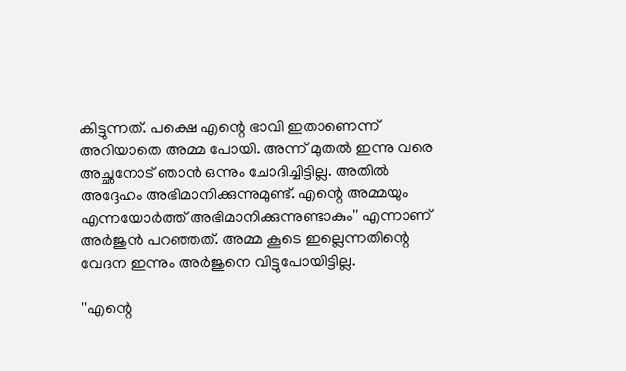കിട്ടുന്നത്. പക്ഷെ എന്റെ ഭാവി ഇതാണെന്ന് അറിയാതെ അമ്മ പോയി. അന്ന് മുതല്‍ ഇന്നു വരെ അച്ഛനോട് ഞാന്‍ ഒന്നും ചോദിച്ചിട്ടില്ല. അതില്‍ അദ്ദേഹം അഭിമാനിക്കുന്നുമുണ്ട്. എന്റെ അമ്മയും എന്നയോര്‍ത്ത് അഭിമാനിക്കുന്നുണ്ടാകും'' എന്നാണ് അര്‍ജുന്‍ പറഞ്ഞത്. അമ്മ കൂടെ ഇല്ലെന്നതിന്റെ വേദന ഇന്നും അര്‍ജുനെ വിട്ടുപോയിട്ടില്ല.

''എന്റെ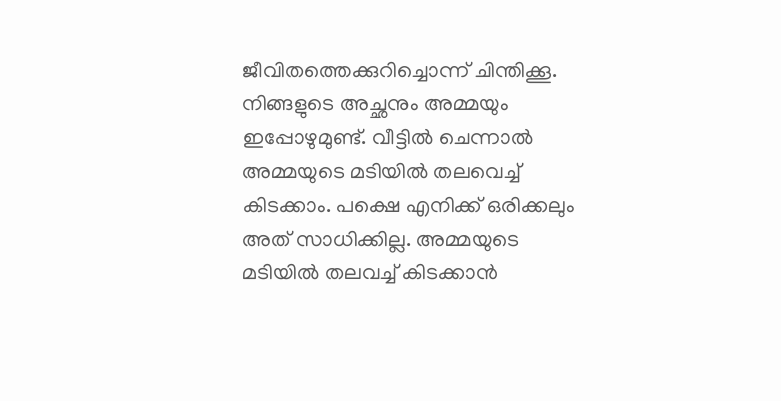ജീവിതത്തെക്കുറിച്ചൊന്ന് ചിന്തിക്കൂ. നിങ്ങളുടെ അച്ഛനും അമ്മയും ഇപ്പോഴുമുണ്ട്. വീട്ടില്‍ ചെന്നാല്‍ അമ്മയുടെ മടിയില്‍ തലവെച്ച് കിടക്കാം. പക്ഷെ എനിക്ക് ഒരിക്കലും അത് സാധിക്കില്ല. അമ്മയുടെ മടിയില്‍ തലവച്ച് കിടക്കാന്‍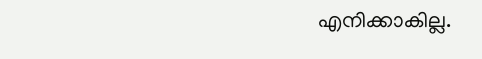എനിക്കാകില്ല.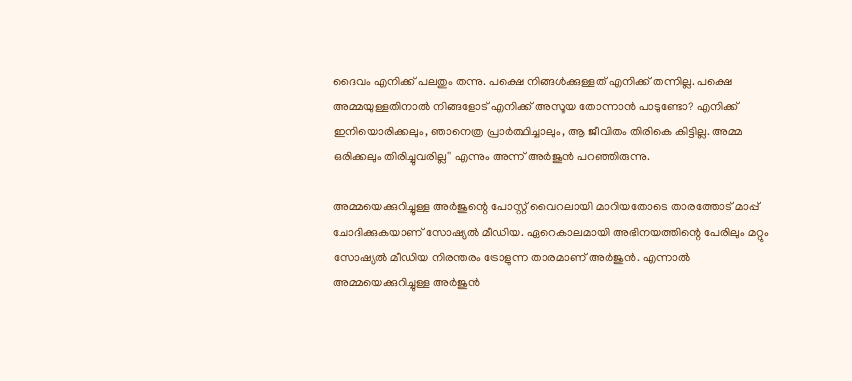ദൈവം എനിക്ക് പലതും തന്നു. പക്ഷെ നിങ്ങള്‍ക്കുള്ളത് എനിക്ക് തന്നില്ല. പക്ഷെ അമ്മയുള്ളതിനാല്‍ നിങ്ങളോട് എനിക്ക് അസൂയ തോന്നാന്‍ പാടുണ്ടോ? എനിക്ക് ഇനിയൊരിക്കലും, ഞാനെത്ര പ്രാര്‍ത്ഥിച്ചാലും, ആ ജീവിതം തിരികെ കിട്ടില്ല. അമ്മ ഒരിക്കലും തിരിച്ചുവരില്ല'' എന്നും അന്ന് അര്‍ജുന്‍ പറഞ്ഞിരുന്നു.

അമ്മയെക്കുറിച്ചുള്ള അര്‍ജുന്റെ പോസ്റ്റ് വൈറലായി മാറിയതോടെ താരത്തോട് മാപ്പ് ചോദിക്കുകയാണ് സോഷ്യല്‍ മീഡിയ. ഏറെകാലമായി അഭിനയത്തിന്റെ പേരിലും മറ്റും സോഷ്യല്‍ മീഡിയ നിരന്തരം ട്രോളുന്ന താരമാണ് അര്‍ജുന്‍. എന്നാല്‍ അമ്മയെക്കുറിച്ചുള്ള അര്‍ജുന്‍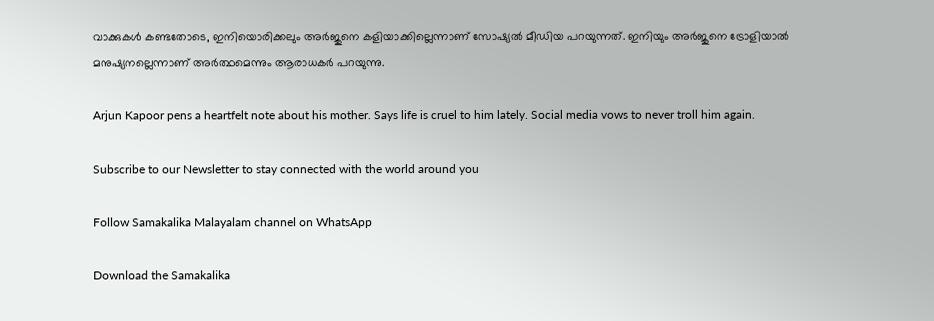വാക്കുകള്‍ കണ്ടതോടെ, ഇനിയൊരിക്കലും അര്‍ജുനെ കളിയാക്കില്ലെന്നാണ് സോഷ്യല്‍ മീഡിയ പറയുന്നത്. ഇനിയും അര്‍ജുനെ ട്രോളിയാല്‍ മനുഷ്യനല്ലെന്നാണ് അര്‍ത്ഥമെന്നും ആരാധകര്‍ പറയുന്നു.

Arjun Kapoor pens a heartfelt note about his mother. Says life is cruel to him lately. Social media vows to never troll him again.

Subscribe to our Newsletter to stay connected with the world around you

Follow Samakalika Malayalam channel on WhatsApp

Download the Samakalika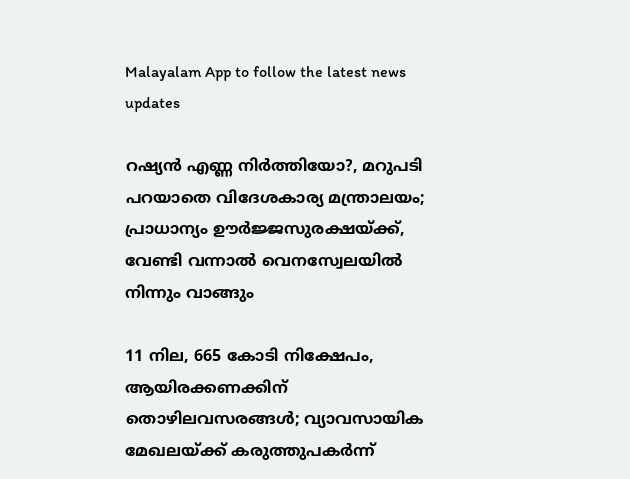Malayalam App to follow the latest news updates

റഷ്യന്‍ എണ്ണ നിര്‍ത്തിയോ?, മറുപടി പറയാതെ വിദേശകാര്യ മന്ത്രാലയം; പ്രാധാന്യം ഊര്‍ജ്ജസുരക്ഷയ്ക്ക്, വേണ്ടി വന്നാല്‍ വെനസ്വേലയില്‍ നിന്നും വാങ്ങും

11 നില, 665 കോടി നിക്ഷേപം, ആയിരക്കണക്കിന് തൊഴിലവസരങ്ങള്‍; വ്യാവസായിക മേഖലയ്ക്ക് കരുത്തുപകര്‍ന്ന്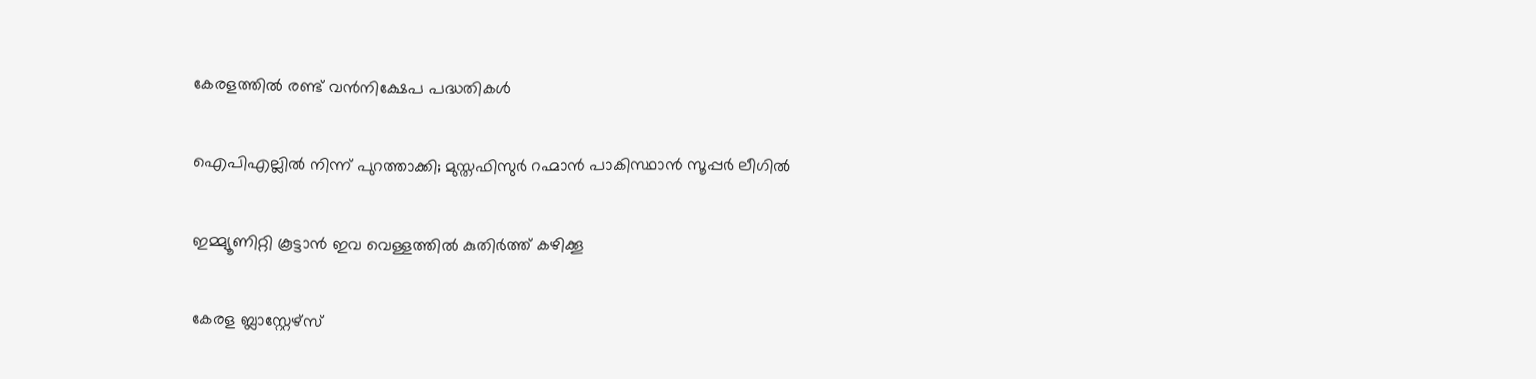കേരളത്തില്‍ രണ്ട് വന്‍നിക്ഷേപ പദ്ധതികള്‍

ഐപിഎല്ലില്‍ നിന്ന് പുറത്താക്കി; മുസ്തഫിസുര്‍ റഹ്മാന്‍ പാകിസ്ഥാന്‍ സൂപ്പര്‍ ലീഗില്‍

ഇമ്മ്യൂണിറ്റി കൂട്ടാൻ ഇവ വെള്ളത്തിൽ കുതിർത്ത് കഴിക്കൂ

കേരള ബ്ലാസ്റ്റേഴ്‌സ്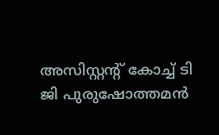അസിസ്റ്റന്റ് കോച്ച് ടി ജി പുരുഷോത്തമൻ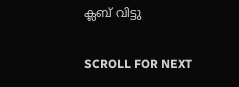ക്ലബ് വിട്ടു

SCROLL FOR NEXT